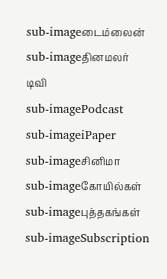sub-imageடைம்லைன்
sub-imageதினமலர் டிவி
sub-imagePodcast
sub-imageiPaper
sub-imageசினிமா
sub-imageகோயில்கள்
sub-imageபுத்தகங்கள்
sub-imageSubscription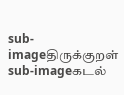sub-imageதிருக்குறள்
sub-imageகடல்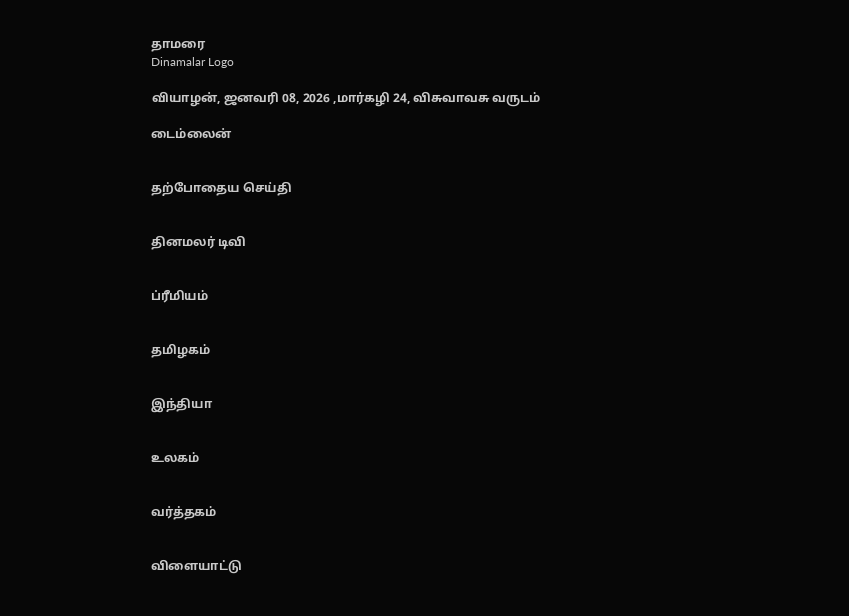தாமரை
Dinamalar Logo

வியாழன், ஜனவரி 08, 2026 ,மார்கழி 24, விசுவாவசு வருடம்

டைம்லைன்


தற்போதைய செய்தி


தினமலர் டிவி


ப்ரீமியம்


தமிழகம்


இந்தியா


உலகம்


வர்த்தகம்


விளையாட்டு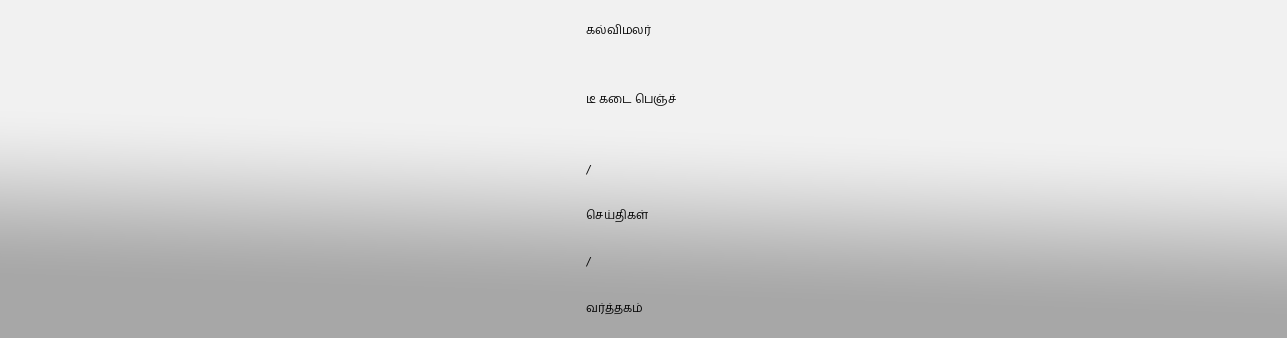கல்விமலர்


டீ கடை பெஞ்ச்


/

செய்திகள்

/

வர்த்தகம்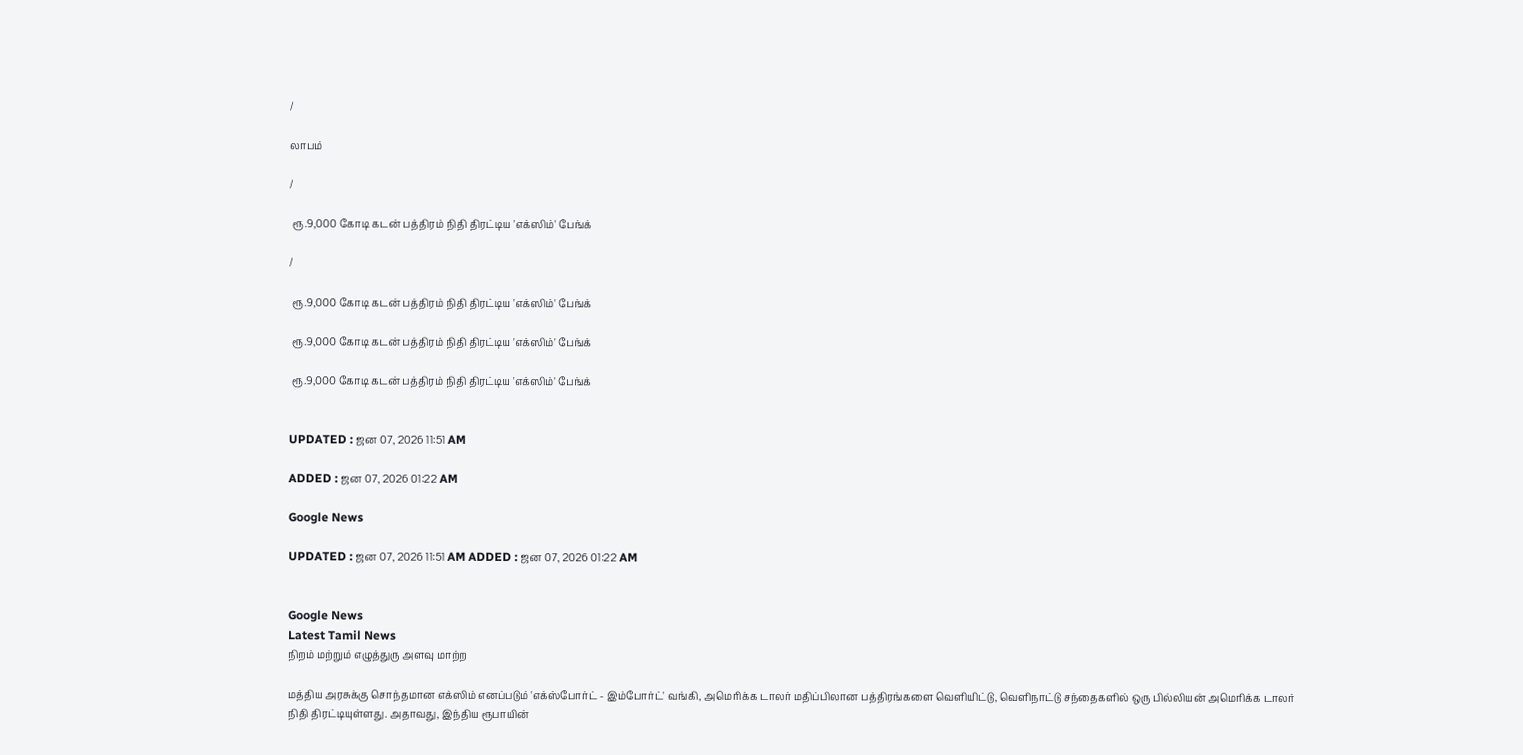/

லாபம்

/

 ரூ.9,000 கோடி கடன் பத்திரம் நிதி திரட்டிய 'எக்ஸிம்' பேங்க்

/

 ரூ.9,000 கோடி கடன் பத்திரம் நிதி திரட்டிய 'எக்ஸிம்' பேங்க்

 ரூ.9,000 கோடி கடன் பத்திரம் நிதி திரட்டிய 'எக்ஸிம்' பேங்க்

 ரூ.9,000 கோடி கடன் பத்திரம் நிதி திரட்டிய 'எக்ஸிம்' பேங்க்


UPDATED : ஜன 07, 2026 11:51 AM

ADDED : ஜன 07, 2026 01:22 AM

Google News

UPDATED : ஜன 07, 2026 11:51 AM ADDED : ஜன 07, 2026 01:22 AM


Google News
Latest Tamil News
நிறம் மற்றும் எழுத்துரு அளவு மாற்ற

மத்திய அரசுக்கு சொந்தமான எக்ஸிம் எனப்படும் 'எக்ஸ்போர்ட் - இம்போர்ட்' வங்கி, அமெரிக்க டாலர் மதிப்பிலான பத்திரங்களை வெளியிட்டு, வெளிநாட்டு சந்தைகளில் ஒரு பில்லியன் அமெரிக்க டாலர் நிதி திரட்டியுள்ளது. அதாவது, இந்திய ரூபாயின்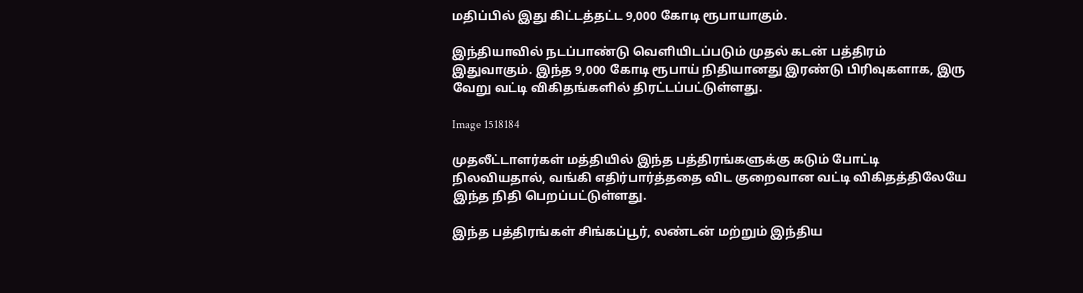மதிப்பில் இது கிட்டத்தட்ட 9,000 கோடி ரூபாயாகும்.

இந்தியாவில் நடப்பாண்டு வெளியிடப்படும் முதல் கடன் பத்திரம் இதுவாகும். இந்த 9,000 கோடி ரூபாய் நிதியானது இரண்டு பிரிவுகளாக, இரு வேறு வட்டி விகிதங்களில் திரட்டப்பட்டுள்ளது.

Image 1518184

முதலீட்டாளர்கள் மத்தியில் இந்த பத்திரங்களுக்கு கடும் போட்டி நிலவியதால், வங்கி எதிர்பார்த்ததை விட குறைவான வட்டி விகிதத்திலேயே இந்த நிதி பெறப்பட்டுள்ளது.

இந்த பத்திரங்கள் சிங்கப்பூர், லண்டன் மற்றும் இந்திய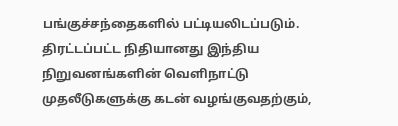பங்குச்சந்தைகளில் பட்டியலிடப்படும். திரட்டப்பட்ட நிதியானது இந்திய நிறுவனங்களின் வெளிநாட்டு முதலீடுகளுக்கு கடன் வழங்குவதற்கும்,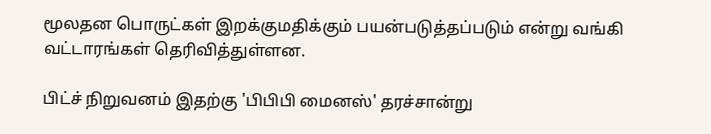மூலதன பொருட்கள் இறக்குமதிக்கும் பயன்படுத்தப்படும் என்று வங்கி வட்டாரங்கள் தெரிவித்துள்ளன.

பிட்ச் நிறுவனம் இதற்கு 'பிபிபி மைனஸ்' தரச்சான்று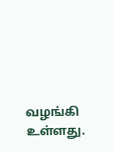வழங்கி உள்ளது.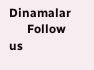Dinamalar
      Follow us